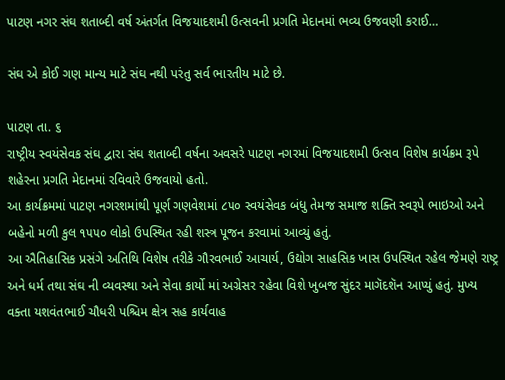પાટણ નગર સંઘ શતાબ્દી વર્ષ અંતર્ગત વિજયાદશમી ઉત્સવની પ્રગતિ મેદાનમાં ભવ્ય ઉજવણી કરાઈ…

સંઘ એ કોઈ ગણ માન્ય માટે સંઘ નથી પરંતુ સર્વ ભારતીય માટે છે.

પાટણ તા. ૬
રાષ્ટ્રીય સ્વયંસેવક સંઘ દ્વારા સંઘ શતાબ્દી વર્ષના અવસરે પાટણ નગરમાં વિજયાદશમી ઉત્સવ વિશેષ કાર્યક્રમ રૂપે શહેરના પ્રગતિ મેદાનમાં રવિવારે ઉજવાયો હતો.
આ કાર્યક્રમમાં પાટણ નગરશમાંથી પૂર્ણ ગણવેશમાં ૮૫૦ સ્વયંસેવક બંધુ તેમજ સમાજ શક્તિ સ્વરૂપે ભાઇઓ અને બહેનો મળી કુલ ૧૫૫૦ લોકો ઉપસ્થિત રહી શસ્ત્ર પૂજન કરવામાં આવ્યું હતું.
આ ઐતિહાસિક પ્રસંગે અતિથિ વિશેષ તરીકે ગૌરવભાઈ આચાર્ય, ઉદ્યોગ સાહસિક ખાસ ઉપસ્થિત રહેલ જેમણે રાષ્ટ્ર અને ધર્મ તથા સંઘ ની વ્યવસ્થા અને સેવા કાર્યો માં અગ્રેસર રહેવા વિશે ખુબજ સુંદર માગૅદશૅન આપ્યું હતું. મુખ્ય વક્તા યશવંતભાઈ ચૌધરી પશ્ચિમ ક્ષેત્ર સહ કાર્યવાહ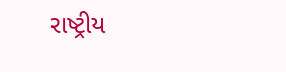રાષ્ટ્રીય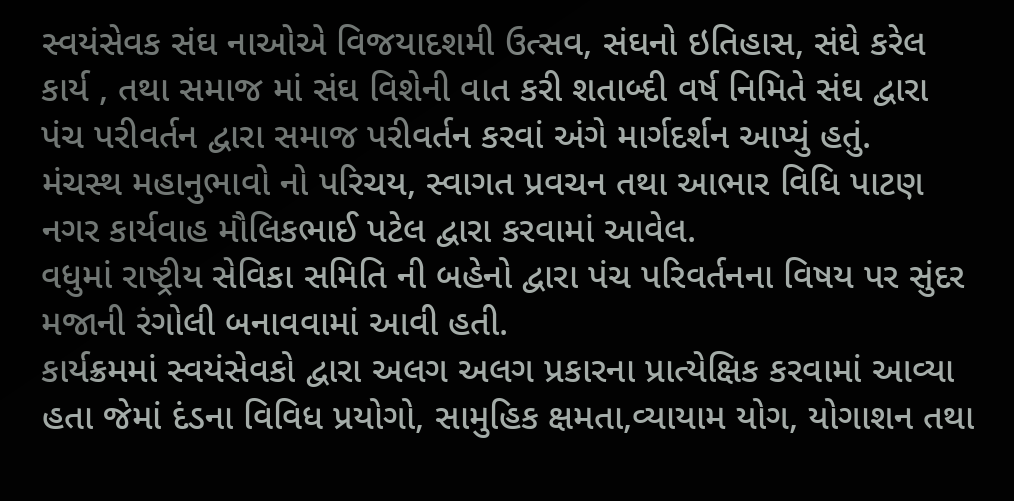સ્વયંસેવક સંઘ નાઓએ વિજયાદશમી ઉત્સવ, સંઘનો ઇતિહાસ, સંઘે કરેલ કાર્ય , તથા સમાજ માં સંઘ વિશેની વાત કરી શતાબ્દી વર્ષ નિમિતે સંઘ દ્વારા પંચ પરીવર્તન દ્વારા સમાજ પરીવર્તન કરવાં અંગે માર્ગદર્શન આપ્યું હતું.
મંચસ્થ મહાનુભાવો નો પરિચય, સ્વાગત પ્રવચન તથા આભાર વિધિ પાટણ નગર કાર્યવાહ મૌલિકભાઈ પટેલ દ્વારા કરવામાં આવેલ.
વધુમાં રાષ્ટ્રીય સેવિકા સમિતિ ની બહેનો દ્વારા પંચ પરિવર્તનના વિષય પર સુંદર મજાની રંગોલી બનાવવામાં આવી હતી.
કાર્યક્રમમાં સ્વયંસેવકો દ્વારા અલગ અલગ પ્રકારના પ્રાત્યેક્ષિક કરવામાં આવ્યા હતા જેમાં દંડના વિવિધ પ્રયોગો, સામુહિક ક્ષમતા,વ્યાયામ યોગ, યોગાશન તથા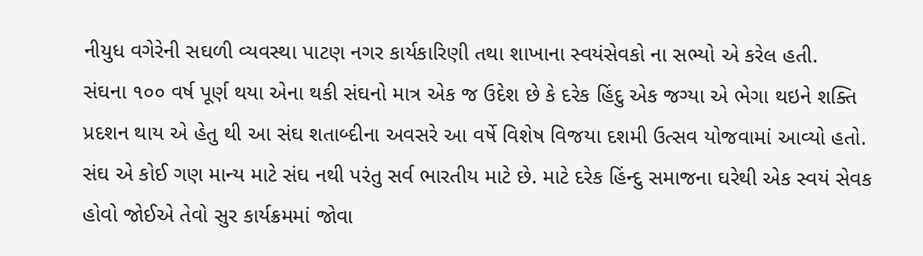નીયુધ વગેરેની સઘળી વ્યવસ્થા પાટણ નગર કાર્યકારિણી તથા શાખાના સ્વયંસેવકો ના સભ્યો એ કરેલ હતી.
સંઘના ૧૦૦ વર્ષ પૂર્ણ થયા એના થકી સંઘનો માત્ર એક જ ઉદેશ છે કે દરેક હિંદુ એક જગ્યા એ ભેગા થઇને શક્તિ પ્રદશન થાય એ હેતુ થી આ સંઘ શતાબ્દીના અવસરે આ વર્ષે વિશેષ વિજયા દશમી ઉત્સવ યોજવામાં આવ્યો હતો. સંઘ એ કોઈ ગણ માન્ય માટે સંઘ નથી પરંતુ સર્વ ભારતીય માટે છે. માટે દરેક હિંન્દુ સમાજના ઘરેથી એક સ્વયં સેવક હોવો જોઈએ તેવો સુર કાર્યક્રમમાં જોવા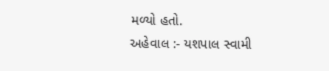મળ્યો હતો.
અહેવાલ :- યશપાલ સ્વામી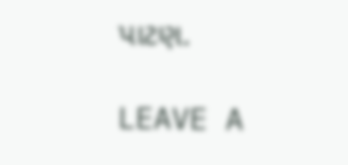પાટણ.

LEAVE A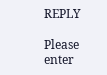REPLY

Please enter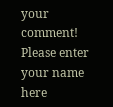your comment!
Please enter your name here